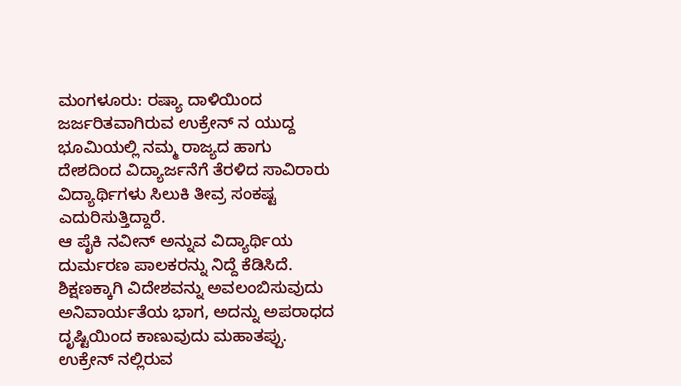ಮಂಗಳೂರು: ರಷ್ಯಾ ದಾಳಿಯಿಂದ ಜರ್ಜರಿತವಾಗಿರುವ ಉಕ್ರೇನ್ ನ ಯುದ್ದ ಭೂಮಿಯಲ್ಲಿ ನಮ್ಮ ರಾಜ್ಯದ ಹಾಗು ದೇಶದಿಂದ ವಿದ್ಯಾರ್ಜನೆಗೆ ತೆರಳಿದ ಸಾವಿರಾರು ವಿದ್ಯಾರ್ಥಿಗಳು ಸಿಲುಕಿ ತೀವ್ರ ಸಂಕಷ್ಟ ಎದುರಿಸುತ್ತಿದ್ದಾರೆ.
ಆ ಪೈಕಿ ನವೀನ್ ಅನ್ನುವ ವಿದ್ಯಾರ್ಥಿಯ ದುರ್ಮರಣ ಪಾಲಕರನ್ನು ನಿದ್ದೆ ಕೆಡಿಸಿದೆ. ಶಿಕ್ಷಣಕ್ಕಾಗಿ ವಿದೇಶವನ್ನು ಅವಲಂಬಿಸುವುದು ಅನಿವಾರ್ಯತೆಯ ಭಾಗ, ಅದನ್ನು ಅಪರಾಧದ ದೃಷ್ಟಿಯಿಂದ ಕಾಣುವುದು ಮಹಾತಪ್ಪು. ಉಕ್ರೇನ್ ನಲ್ಲಿರುವ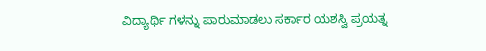ವಿದ್ಯಾರ್ಥಿ ಗಳನ್ನು ಪಾರುಮಾಡಲು ಸರ್ಕಾರ ಯಶಸ್ವಿ ಪ್ರಯತ್ನ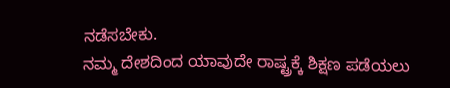ನಡೆಸಬೇಕು.
ನಮ್ಮ ದೇಶದಿಂದ ಯಾವುದೇ ರಾಷ್ಟ್ರಕ್ಕೆ ಶಿಕ್ಷಣ ಪಡೆಯಲು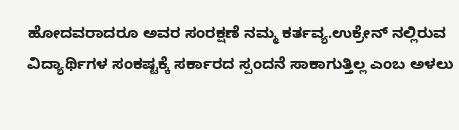ಹೋದವರಾದರೂ ಅವರ ಸಂರಕ್ಷಣೆ ನಮ್ಮ ಕರ್ತವ್ಯ.ಉಕ್ರೇನ್ ನಲ್ಲಿರುವ ವಿದ್ಯಾರ್ಥಿಗಳ ಸಂಕಷ್ಟಕ್ಕೆ ಸರ್ಕಾರದ ಸ್ಪಂದನೆ ಸಾಕಾಗುತ್ತಿಲ್ಲ ಎಂಬ ಅಳಲು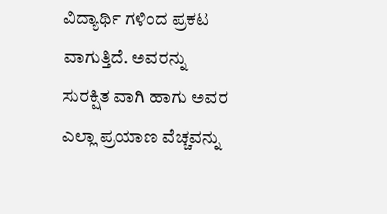ವಿದ್ಯಾರ್ಥಿ ಗಳಿಂದ ಪ್ರಕಟ ವಾಗುತ್ತಿದೆ. ಅವರನ್ನು ಸುರಕ್ಷಿತ ವಾಗಿ ಹಾಗು ಅವರ ಎಲ್ಲಾ ಪ್ರಯಾಣ ವೆಚ್ಚವನ್ನು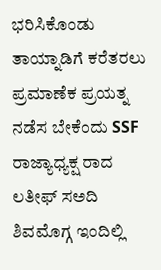ಭರಿಸಿಕೊಂಡು ತಾಯ್ನಾಡಿಗೆ ಕರೆತರಲು ಪ್ರಮಾಣೆಕ ಪ್ರಯತ್ನ ನಡೆಸ ಬೇಕೆಂದು SSF ರಾಜ್ಯಾಧ್ಯಕ್ಷ ರಾದ ಲತೀಫ್ ಸಅದಿ ಶಿವಮೊಗ್ಗ ಇಂದಿಲ್ಲಿ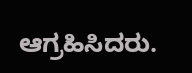ಆಗ್ರಹಿಸಿದರು.